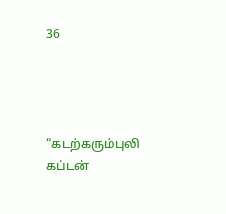36




“கடற்கரும்புலி கப்டன்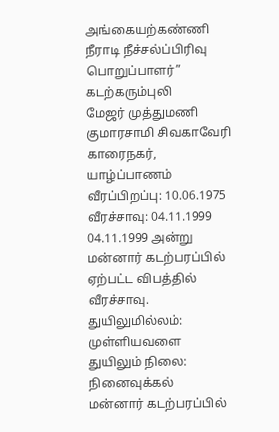அங்கையற்கண்ணி நீராடி நீச்சல்ப்பிரிவு பொறுப்பாளர்”
கடற்கரும்புலி
மேஜர் முத்துமணி
குமாரசாமி சிவகாவேரி
காரைநகர், யாழ்ப்பாணம்
வீரப்பிறப்பு: 10.06.1975
வீரச்சாவு: 04.11.1999
04.11.1999 அன்று மன்னார் கடற்பரப்பில் ஏற்பட்ட விபத்தில் வீரச்சாவு.
துயிலுமில்லம்: முள்ளியவளை
துயிலும் நிலை: நினைவுக்கல்
மன்னார் கடற்பரப்பில்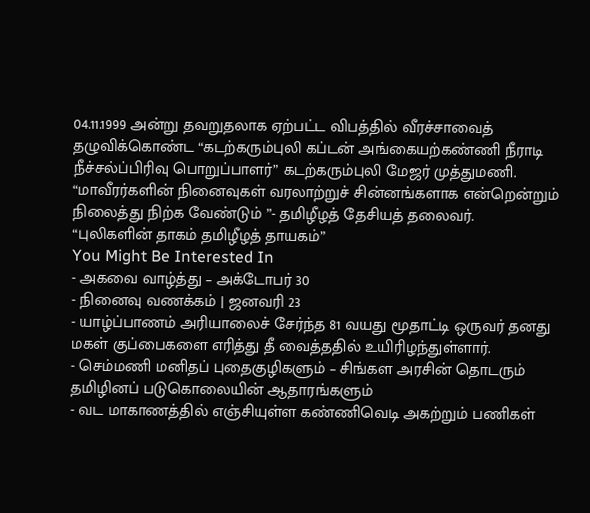04.11.1999 அன்று தவறுதலாக ஏற்பட்ட விபத்தில் வீரச்சாவைத் தழுவிக்கொண்ட “கடற்கரும்புலி கப்டன் அங்கையற்கண்ணி நீராடி நீச்சல்ப்பிரிவு பொறுப்பாளர்” கடற்கரும்புலி மேஜர் முத்துமணி.
“மாவீரர்களின் நினைவுகள் வரலாற்றுச் சின்னங்களாக என்றென்றும் நிலைத்து நிற்க வேண்டும் ”- தமிழீழத் தேசியத் தலைவர்.
“புலிகளின் தாகம் தமிழீழத் தாயகம்”
You Might Be Interested In
- அகவை வாழ்த்து – அக்டோபர் 30
- நினைவு வணக்கம் | ஜனவரி 23
- யாழ்ப்பாணம் அரியாலைச் சேர்ந்த 81 வயது மூதாட்டி ஒருவர் தனது மகள் குப்பைகளை எரித்து தீ வைத்ததில் உயிரிழந்துள்ளார்.
- செம்மணி மனிதப் புதைகுழிகளும் – சிங்கள அரசின் தொடரும் தமிழினப் படுகொலையின் ஆதாரங்களும்
- வட மாகாணத்தில் எஞ்சியுள்ள கண்ணிவெடி அகற்றும் பணிகள்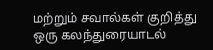மற்றும் சவால்கள் குறித்து ஒரு கலந்துரையாடல்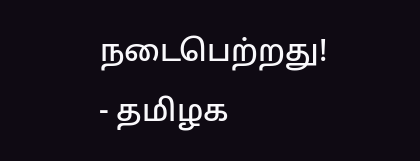நடைபெற்றது!
- தமிழக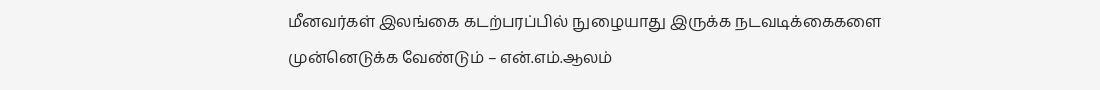மீனவர்கள் இலங்கை கடற்பரப்பில் நுழையாது இருக்க நடவடிக்கைகளை முன்னெடுக்க வேண்டும் – என்.எம்.ஆலம்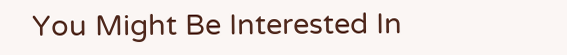You Might Be Interested In